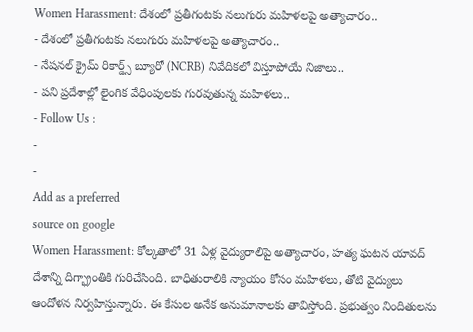Women Harassment: దేశంలో ప్రతీగంటకు నలుగురు మహిళలపై అత్యాచారం..
- దేశంలో ప్రతీగంటకు నలుగురు మహిళలపై అత్యాచారం..
- నేషనల్ క్రైమ్ రికార్డ్స్ బ్యూరో (NCRB) నివేదికలో విస్తూపోయే నిజాలు..
- పని ప్రదేశాల్లో లైంగిక వేధింపులకు గురవుతున్న మహిళలు..
- Follow Us :
-
-
Add as a preferred
source on google
Women Harassment: కోల్కతాలో 31 ఏళ్ల వైద్యురాలిపై అత్యాచారం, హత్య ఘటన యావద్ దేశాన్ని దిగ్భ్రాంతికి గురిచేసింది. బాధితురాలికి న్యాయం కోసం మహిళలు, తోటి వైద్యులు ఆందోళన నిర్వహిస్తున్నారు. ఈ కేసుల అనేక అనుమానాలకు తావిస్తోంది. ప్రభుత్వం నిందితులను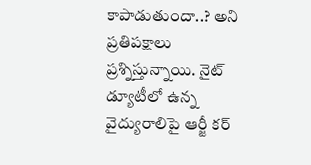కాపాడుతుందా..? అని ప్రతిపక్షాలు ప్రశ్నిస్తున్నాయి. నైట్ డ్యూటీలో ఉన్న వైద్యురాలిపై ఆర్జీ కర్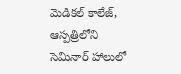మెడికల్ కాలేజ్, ఆస్పత్రిలోని సెమినార్ హాలులో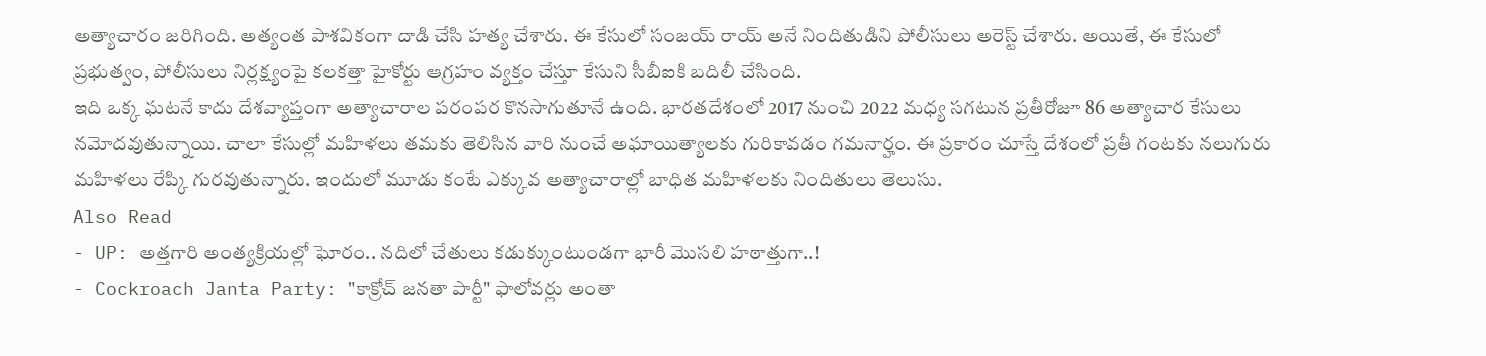అత్యాచారం జరిగింది. అత్యంత పాశవికంగా దాడి చేసి హత్య చేశారు. ఈ కేసులో సంజయ్ రాయ్ అనే నిందితుడిని పోలీసులు అరెస్ట్ చేశారు. అయితే, ఈ కేసులో ప్రభుత్వం, పోలీసులు నిర్లక్ష్యంపై కలకత్తా హైకోర్టు ఆగ్రహం వ్యక్తం చేస్తూ కేసుని సీబీఐకి బదిలీ చేసింది.
ఇది ఒక్క ఘటనే కాదు దేశవ్యాప్తంగా అత్యాచారాల పరంపర కొనసాగుతూనే ఉంది. భారతదేశంలో 2017 నుంచి 2022 మధ్య సగటున ప్రతీరోజూ 86 అత్యాచార కేసులు నమోదవుతున్నాయి. చాలా కేసుల్లో మహిళలు తమకు తెలిసిన వారి నుంచే అఘాయిత్యాలకు గురికావడం గమనార్హం. ఈ ప్రకారం చూస్తే దేశంలో ప్రతీ గంటకు నలుగురు మహిళలు రేప్కి గురవుతున్నారు. ఇందులో మూడు కంటే ఎక్కువ అత్యాచారాల్లో బాధిత మహిళలకు నిందితులు తెలుసు.
Also Read
- UP: అత్తగారి అంత్యక్రియల్లో ఘోరం.. నదిలో చేతులు కడుక్కుంటుండగా భారీ మొసలి హఠాత్తుగా..!
- Cockroach Janta Party: "కాక్రోచ్ జనతా పార్టీ" ఫాలోవర్లు అంతా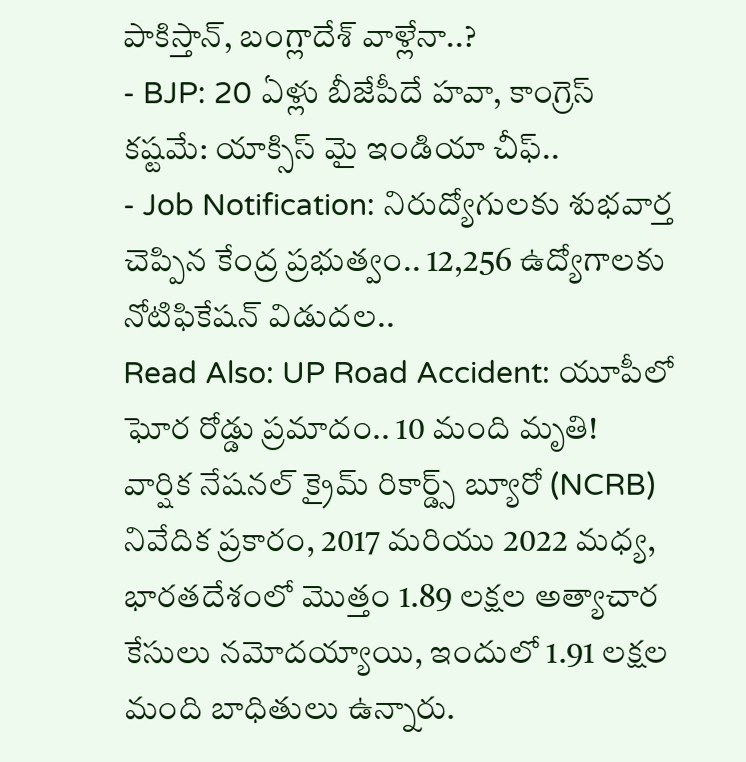పాకిస్తాన్, బంగ్లాదేశ్ వాళ్లేనా..?
- BJP: 20 ఏళ్లు బీజేపీదే హవా, కాంగ్రెస్ కష్టమే: యాక్సిస్ మై ఇండియా చీఫ్..
- Job Notification: నిరుద్యోగులకు శుభవార్త చెప్పిన కేంద్ర ప్రభుత్వం.. 12,256 ఉద్యోగాలకు నోటిఫికేషన్ విడుదల..
Read Also: UP Road Accident: యూపీలో ఘోర రోడ్డు ప్రమాదం.. 10 మంది మృతి!
వార్షిక నేషనల్ క్రైమ్ రికార్డ్స్ బ్యూరో (NCRB) నివేదిక ప్రకారం, 2017 మరియు 2022 మధ్య, భారతదేశంలో మొత్తం 1.89 లక్షల అత్యాచార కేసులు నమోదయ్యాయి, ఇందులో 1.91 లక్షల మంది బాధితులు ఉన్నారు.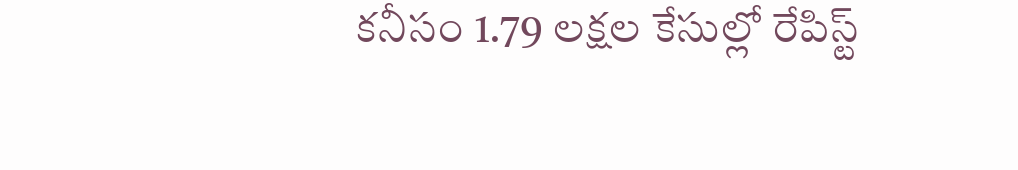కనీసం 1.79 లక్షల కేసుల్లో రేపిస్ట్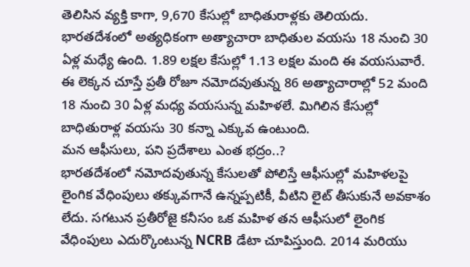తెలిసిన వ్యక్తి కాగా, 9,670 కేసుల్లో బాధితురాళ్లకు తెలియదు. భారతదేశంలో అత్యధికంగా అత్యాచారా బాధితుల వయసు 18 నుంచి 30 ఏళ్ల మధ్యే ఉంది. 1.89 లక్షల కేసుల్లో 1.13 లక్షల మంది ఈ వయసువారే. ఈ లెక్కన చూస్తే ప్రతీ రోజూ నమోదవుతున్న 86 అత్యాచారాల్లో 52 మంది 18 నుంచి 30 ఏళ్ల మధ్య వయసున్న మహిళలే. మిగిలిన కేసుల్లో బాధితురాళ్ల వయసు 30 కన్నా ఎక్కువ ఉంటుంది.
మన ఆఫీసులు, పని ప్రదేశాలు ఎంత భద్రం..?
భారతదేశంలో నమోదవుతున్న కేసులతో పోలిస్తే ఆఫీసుల్లో మహిళలపై లైంగిక వేధింపులు తక్కువగానే ఉన్నప్పటికీ, వీటిని లైట్ తీసుకునే అవకాశం లేదు. సగటున ప్రతీరోజై కనీసం ఒక మహిళ తన ఆఫీసులో లైంగిక వేధింపులు ఎదుర్కొంటున్న NCRB డేటా చూపిస్తుంది. 2014 మరియు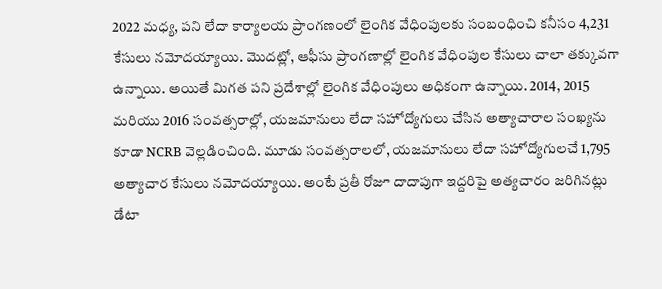2022 మధ్య, పని లేదా కార్యాలయ ప్రాంగణంలో లైంగిక వేధింపులకు సంబంధించి కనీసం 4,231 కేసులు నమోదయ్యాయి. మొదట్లో, ఆఫీసు ప్రాంగణాల్లో లైంగిక వేధింపుల కేసులు చాలా తక్కువగా ఉన్నాయి. అయితే మిగత పని ప్రదేశాల్లో లైంగిక వేధింపులు అధికంగా ఉన్నాయి. 2014, 2015 మరియు 2016 సంవత్సరాల్లో, యజమానులు లేదా సహోద్యోగులు చేసిన అత్యాచారాల సంఖ్యను కూడా NCRB వెల్లడించింది. మూడు సంవత్సరాలలో, యజమానులు లేదా సహోద్యోగులచే 1,795 అత్యాచార కేసులు నమోదయ్యాయి. అంటే ప్రతీ రోజూ దాదాపుగా ఇద్దరిపై అత్యచారం జరిగినట్లు డేటా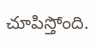చూపిస్తోంది.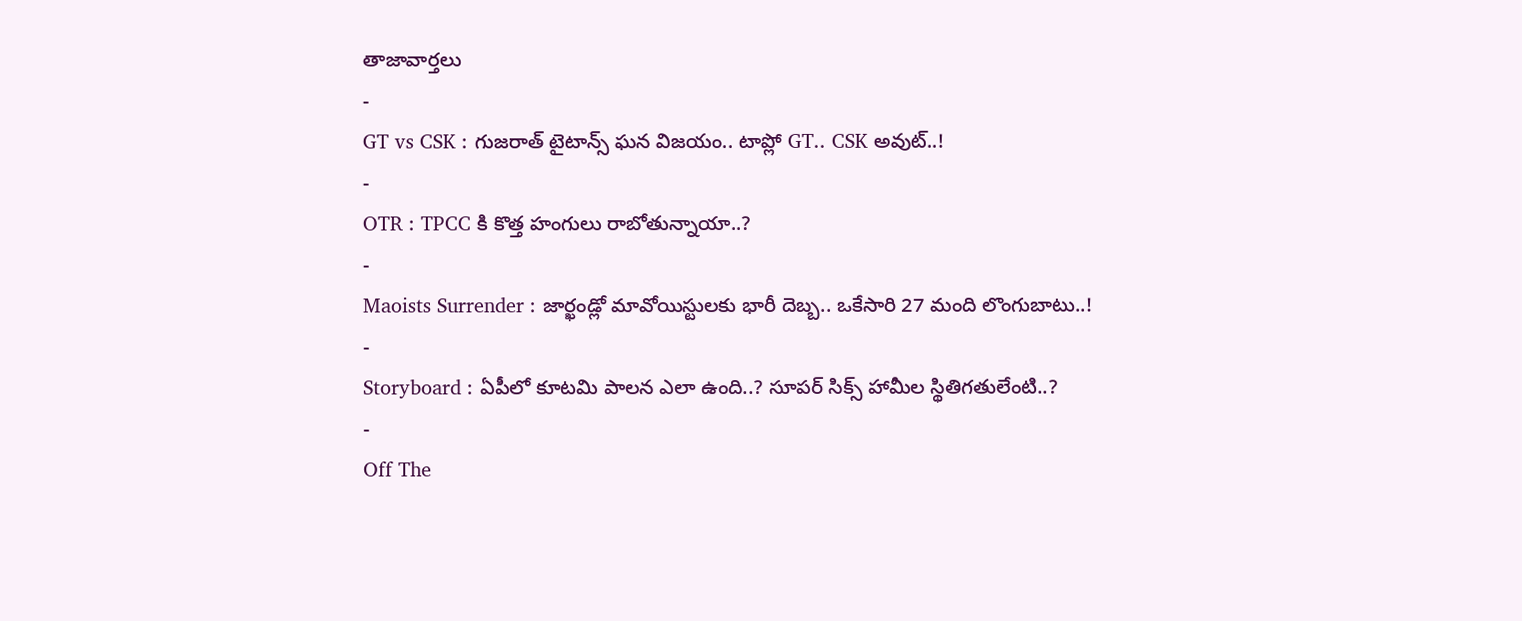తాజావార్తలు
-
GT vs CSK : గుజరాత్ టైటాన్స్ ఘన విజయం.. టాప్లో GT.. CSK అవుట్..!
-
OTR : TPCC కి కొత్త హంగులు రాబోతున్నాయా..?
-
Maoists Surrender : జార్ఖండ్లో మావోయిస్టులకు భారీ దెబ్బ.. ఒకేసారి 27 మంది లొంగుబాటు..!
-
Storyboard : ఏపీలో కూటమి పాలన ఎలా ఉంది..? సూపర్ సిక్స్ హామీల స్థితిగతులేంటి..?
-
Off The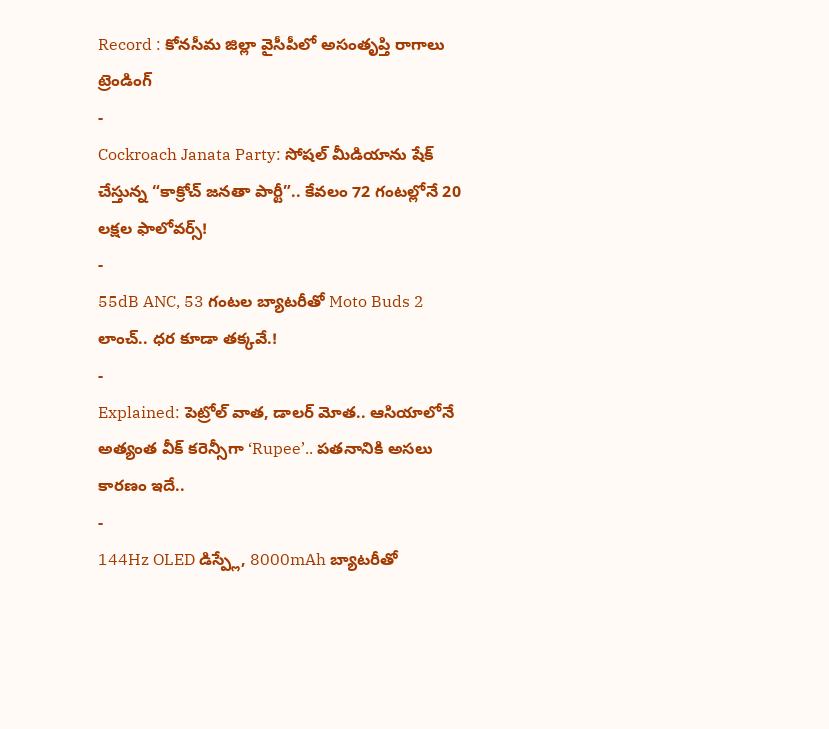Record : కోనసీమ జిల్లా వైసీపీలో అసంతృప్తి రాగాలు
ట్రెండింగ్
-
Cockroach Janata Party: సోషల్ మీడియాను షేక్ చేస్తున్న “కాక్రోచ్ జనతా పార్టీ”.. కేవలం 72 గంటల్లోనే 20 లక్షల ఫాలోవర్స్!
-
55dB ANC, 53 గంటల బ్యాటరీతో Moto Buds 2 లాంచ్.. ధర కూడా తక్కవే.!
-
Explained: పెట్రోల్ వాత, డాలర్ మోత.. ఆసియాలోనే అత్యంత వీక్ కరెన్సీగా ‘Rupee’.. పతనానికి అసలు కారణం ఇదే..
-
144Hz OLED డిస్ప్లే, 8000mAh బ్యాటరీతో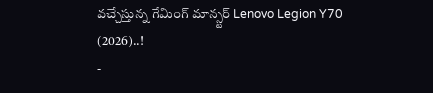వచ్చేస్తున్న గేమింగ్ మాన్స్టర్ Lenovo Legion Y70 (2026)..!
-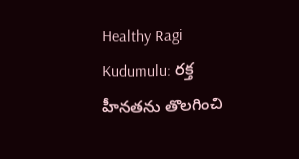Healthy Ragi Kudumulu: రక్త హీనతను తొలగించి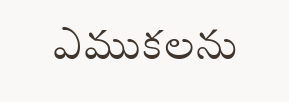ఎముకలను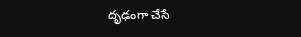దృఢంగా చేసే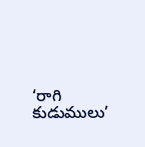‘రాగి కుడుములు’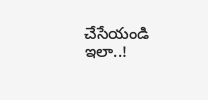చేసేయండి ఇలా..!